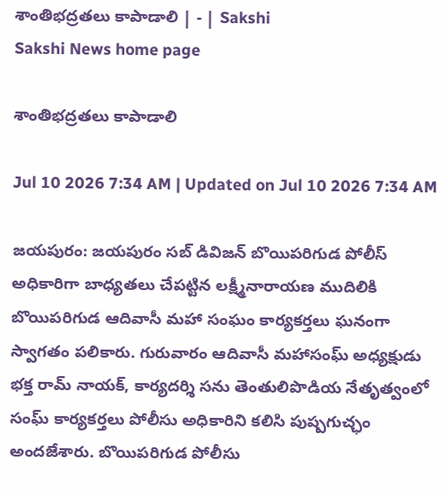శాంతిభద్రతలు కాపాడాలి | - | Sakshi
Sakshi News home page

శాంతిభద్రతలు కాపాడాలి

Jul 10 2026 7:34 AM | Updated on Jul 10 2026 7:34 AM

జయపురం: జయపురం సబ్‌ డివిజన్‌ బొయిపరిగుడ పోలీస్‌ అధికారిగా బాధ్యతలు చేపట్టిన లక్ష్మీనారాయణ ముదిలికి బొయిపరిగుడ ఆదివాసీ మహా సంఘం కార్యకర్తలు ఘనంగా స్వాగతం పలికారు. గురువారం ఆదివాసీ మహాసంఘ్‌ అధ్యక్షుడు భక్త రామ్‌ నాయక్‌, కార్యదర్శి సను తెంతులిపొడియ నేతృత్వంలో సంఘ్‌ కార్యకర్తలు పోలీసు అధికారిని కలిసి పుష్పగుచ్ఛం అందజేశారు. బొయిపరిగుడ పోలీసు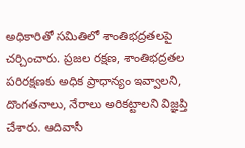అధికారితో సమితిలో శాంతిభద్రతలపై చర్చించారు. ప్రజల రక్షణ, శాంతిభద్రతల పరిరక్షణకు అధిక ప్రాధాన్యం ఇవ్వాలని, దొంగతనాలు, నేరాలు అరికట్టాలని విజ్ఞప్తి చేశారు. ఆదివాసీ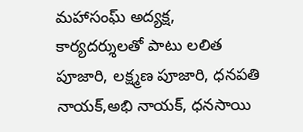మహాసంఘ్‌ అద్యక్ష, కార్యదర్శులతో పాటు లలిత పూజారి, లక్ష్మణ పూజారి, ధనపతి నాయక్‌,అభి నాయక్‌, ధనసాయి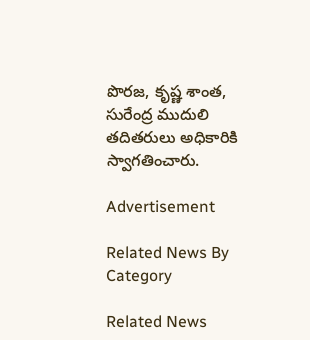పొరజ, కృష్ణ శాంత, సురేంద్ర ముదులి తదితరులు అధికారికి స్వాగతించారు.

Advertisement

Related News By Category

Related News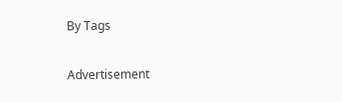By Tags

Advertisement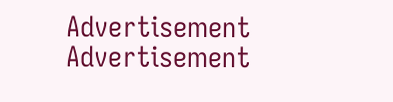Advertisement
Advertisement